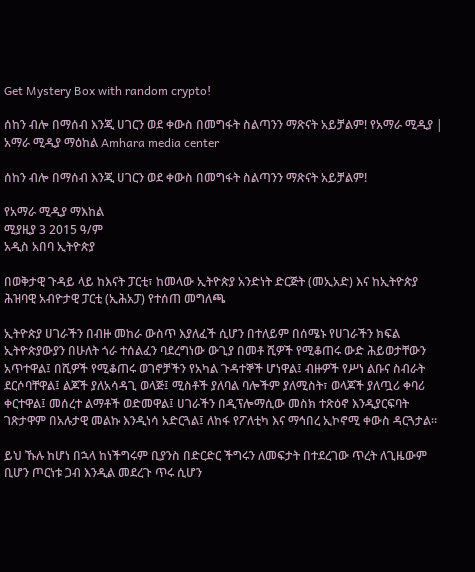Get Mystery Box with random crypto!

ሰከን ብሎ በማሰብ እንጂ ሀገርን ወደ ቀውስ በመግፋት ስልጣንን ማጽናት አይቻልም! የአማራ ሚዲያ | አማራ ሚዲያ ማዕከል Amhara media center

ሰከን ብሎ በማሰብ እንጂ ሀገርን ወደ ቀውስ በመግፋት ስልጣንን ማጽናት አይቻልም!

የአማራ ሚዲያ ማእከል
ሚያዚያ 3 2015 ዓ/ም
አዲስ አበባ ኢትዮጵያ

በወቅታዊ ጉዳይ ላይ ከእናት ፓርቲ፣ ከመላው ኢትዮጵያ አንድነት ድርጅት (መኢአድ) እና ከኢትዮጵያ ሕዝባዊ አብዮታዊ ፓርቲ (ኢሕአፓ) የተሰጠ መግለጫ

ኢትዮጵያ ሀገራችን በብዙ መከራ ውስጥ እያለፈች ሲሆን በተለይም በሰሜኑ የሀገራችን ክፍል ኢትዮጵያውያን በሁለት ጎራ ተሰልፈን ባደረግነው ውጊያ በመቶ ሺዎች የሚቆጠሩ ውድ ሕይወታቸውን አጥተዋል፤ በሺዎች የሚቆጠሩ ወገኖቻችን የአካል ጉዳተኞች ሆነዋል፤ ብዙዎች የሥነ ልቡና ስብራት ደርሶባቸዋል፤ ልጆች ያለአሳዳጊ ወላጅ፤ ሚስቶች ያለባል ባሎችም ያለሚስት፣ ወላጆች ያለጧሪ ቀባሪ ቀርተዋል፤ መሰረተ ልማቶች ወድመዋል፤ ሀገራችን በዲፕሎማሲው መስክ ተጽዕኖ እንዲያርፍባት ገጽታዋም በአሉታዊ መልኩ እንዲነሳ አድርጓል፤ ለከፋ የፖለቲካ እና ማኅበረ ኢኮኖሚ ቀውስ ዳርጓታል።

ይህ ኹሉ ከሆነ በኋላ ከነችግሩም ቢያንስ በድርድር ችግሩን ለመፍታት በተደረገው ጥረት ለጊዜውም ቢሆን ጦርነቱ ጋብ እንዲል መደረጉ ጥሩ ሲሆን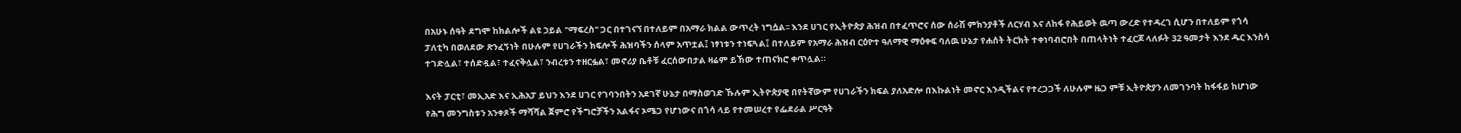በአሁኑ ሰዓት ደግሞ ከክልሎች ልዩ ኃይል "ማፍረስ" ጋር በተገናኘ በተለይም በአማራ ክልል ውጥረት ነግሷል፡፡ እንደ ሀገር የኢትዮጵያ ሕዝብ በተፈጥሮና ሰው ሰራሽ ምክንያቶች ለርሃብ እና ለከፋ የሕይወት ዉጣ ውረድ የተዳረገ ሲሆን በተለይም የጎሳ ፓለቲካ በወለደው ጽንፈኝነት በሁሉም የሀገራችን ክፍሎች ሕዝባችን ሰላም አጥቷል፤ ነፃነቱን ተነፍጓል፤ በተለይም የአማራ ሕዝብ ርዕዮተ ዓለማዊ ማዕቀፍ ባለዉ ሁኔታ የሐሰት ትርክት ተቀነባብሮበት በጠላትነት ተፈርጆ ላለፉት 32 ዓመታት እንደ ዱር እንስሳ ተገድሏል፣ ተሰድዷል፣ ተፈናቅሏል፣ ንብረቱን ተዘርፏል፣ መኖሪያ ቤቶቹ ፈርሰውበታል ዛሬም ይኸው ተጠናክሮ ቀጥሏል።

እናት ፓርቲ፣ መኢአድ እና ኢሕአፓ ይህን እንደ ሀገር የገባንበትን አደገኛ ሁኔታ በማስወገድ ኹሉም ኢትዮጵያዊ በየትኛውም የሀገራችን ክፍል ያለአድሎ በእኩልነት መኖር እንዲችልና የተረጋጋች ለሁሉም ዜጋ ምቹ ኢትዮጵያን ለመገንባት ከፋፋይ ከሆነው የሕግ መንግስቱን አንቀጾች ማሻሻል ጀምሮ የችግሮቻችን አልፋና ኦሜጋ የሆነውና በጎሳ ላይ የተመሠረተ የፌደራል ሥርዓት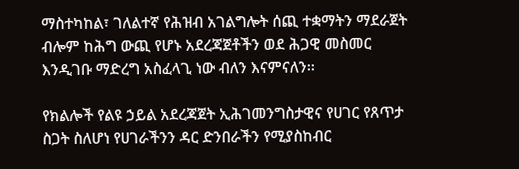ማስተካከል፣ ገለልተኛ የሕዝብ አገልግሎት ሰጪ ተቋማትን ማደራጀት ብሎም ከሕግ ውጪ የሆኑ አደረጃጀቶችን ወደ ሕጋዊ መስመር እንዲገቡ ማድረግ አስፈላጊ ነው ብለን እናምናለን፡፡

የክልሎች የልዩ ኃይል አደረጃጀት ኢሕገመንግስታዊና የሀገር የጸጥታ ስጋት ስለሆነ የሀገራችንን ዳር ድንበራችን የሚያስከብር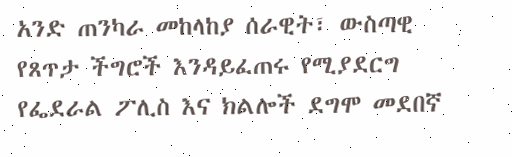አንድ ጠንካራ መከላከያ ሰራዊት፣ ውስጣዊ የጸጥታ ችግሮች እንዳይፈጠሩ የሚያደርግ የፌደራል ፖሊስ እና ክልሎች ደግሞ መደበኛ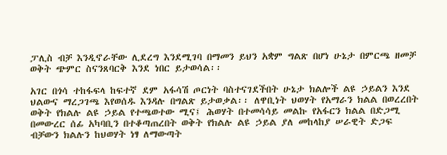ፓሊስ ብቻ እንዲኖራቸው ሊደረግ እንደሚገባ በማመን ይህን አቋም ግልጽ በሆነ ሁኔታ በምርጫ ዘመቻ ወቅት ጭምር ስናንጸባርቅ እንደ ነበር ይታወሳል፡፡

አገር በጎሳ ተከፋፍላ ከፍተኛ ደም አፋሳሽ ጦርነት ባስተናገደችበት ሁኔታ ክልሎች ልዩ ኃይልን እንደ ህልውና ማረጋገጫ እየወሰዱ እንዳሉ በግልጽ ይታወቃል፡፡ ለዋቢነት ህወሃት የአማራን ክልል በወረረበት ወቅት የክልሉ ልዩ ኃይል የተጫወተው ሚና፤ ሕወሃት በተመሳሳይ መልኩ የአፋርን ክልል በድጋሚ በመውረር ሰፊ አካባቢን በተቆጣጠረበት ወቅት የክልሉ ልዩ ኃይል ያለ መከላከያ ሠራዊት ድጋፍ ብቻውን ክልሉን ከህወሃት ነፃ ለማውጣት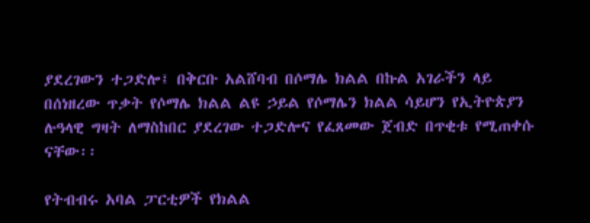ያደረገውን ተጋድሎ፤ በቅርቡ አልሸባብ በሶማሌ ክልል በኩል አገራችን ላይ በሰነዘረው ጥቃት የሶማሌ ክልል ልዩ ኃይል የሶማሌን ክልል ሳይሆን የኢትዮጵያን ሉዓላዊ ግዛት ለማስከበር ያደረገው ተጋድሎና የፈጸመው ጀብድ በጥቂቱ የሚጠቀሱ ናቸው፡፡

የትብብሩ አባል ፓርቲዎች የክልል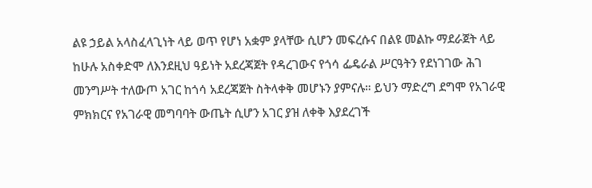ልዩ ኃይል አላስፈላጊነት ላይ ወጥ የሆነ አቋም ያላቸው ሲሆን መፍረሱና በልዩ መልኩ ማደራጀት ላይ ከሁሉ አስቀድሞ ለእንደዚህ ዓይነት አደረጃጀት የዳረገውና የጎሳ ፌዴራል ሥርዓትን የደነገገው ሕገ መንግሥት ተለውጦ አገር ከጎሳ አደረጃጀት ስትላቀቅ መሆኑን ያምናሉ፡፡ ይህን ማድረግ ደግሞ የአገራዊ ምክክርና የአገራዊ መግባባት ውጤት ሲሆን አገር ያዝ ለቀቅ እያደረገች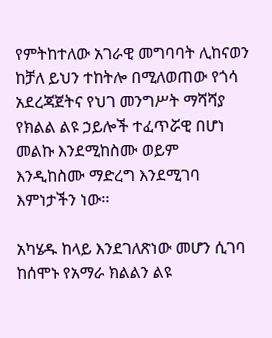የምትከተለው አገራዊ መግባባት ሊከናወን ከቻለ ይህን ተከትሎ በሚለወጠው የጎሳ አደረጃጀትና የህገ መንግሥት ማሻሻያ የክልል ልዩ ኃይሎች ተፈጥሯዊ በሆነ መልኩ እንደሚከስሙ ወይም እንዲከስሙ ማድረግ እንደሚገባ እምነታችን ነው፡፡

አካሄዱ ከላይ እንደገለጽነው መሆን ሲገባ ከሰሞኑ የአማራ ክልልን ልዩ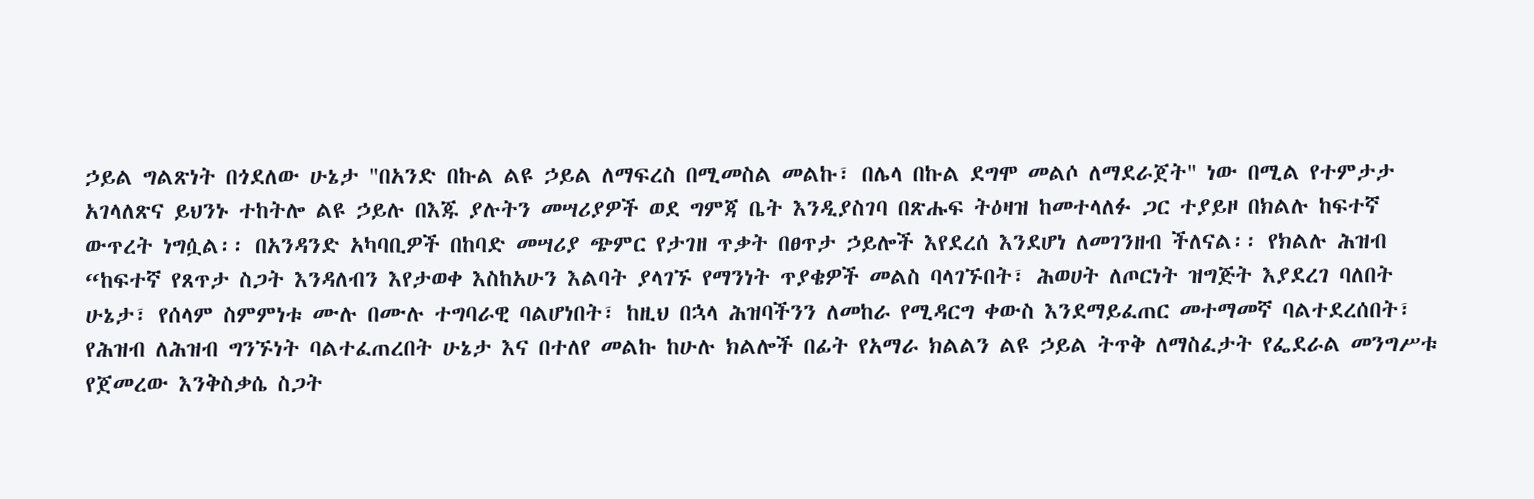ኃይል ግልጽነት በጎደለው ሁኔታ "በአንድ በኩል ልዩ ኃይል ለማፍረስ በሚመስል መልኩ፣ በሌላ በኩል ደግሞ መልሶ ለማደራጀት" ነው በሚል የተምታታ አገላለጽና ይህንኑ ተከትሎ ልዩ ኃይሉ በእጁ ያሉትን መሣሪያዎች ወደ ግምጃ ቤት እንዲያስገባ በጽሑፍ ትዕዛዝ ከመተላለፉ ጋር ተያይዞ በክልሉ ከፍተኛ ውጥረት ነግሷል፡፡ በአንዳንድ አካባቢዎች በከባድ መሣሪያ ጭምር የታገዘ ጥቃት በፀጥታ ኃይሎች እየደረሰ እንደሆነ ለመገንዘብ ችለናል፡፡ የክልሉ ሕዝብ “ከፍተኛ የጸጥታ ስጋት እንዳለብን እየታወቀ እስከአሁን እልባት ያላገኙ የማንነት ጥያቄዎች መልስ ባላገኙበት፣ ሕወሀት ለጦርነት ዝግጅት እያደረገ ባለበት ሁኔታ፣ የሰላም ስምምነቱ ሙሉ በሙሉ ተግባራዊ ባልሆነበት፣ ከዚህ በኋላ ሕዝባችንን ለመከራ የሚዳርግ ቀውስ እንደማይፈጠር መተማመኛ ባልተደረሰበት፣ የሕዝብ ለሕዝብ ግንኙነት ባልተፈጠረበት ሁኔታ እና በተለየ መልኩ ከሁሉ ክልሎች በፊት የአማራ ክልልን ልዩ ኃይል ትጥቅ ለማስፈታት የፌደራል መንግሥቱ የጀመረው እንቅስቃሴ ስጋት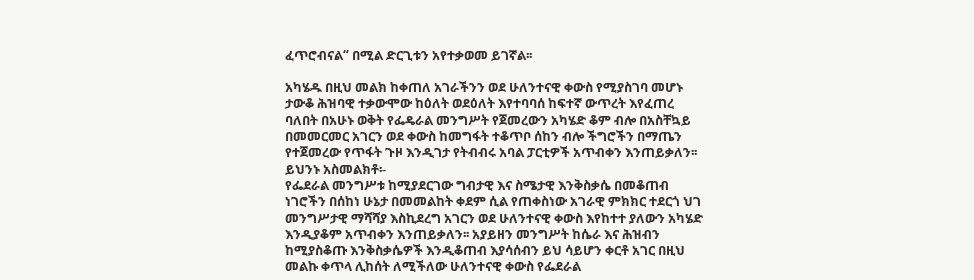ፈጥሮብናል“ በሚል ድርጊቱን አየተቃወመ ይገኛል፡፡

አካሄዱ በዚህ መልክ ከቀጠለ አገራችንን ወደ ሁለንተናዊ ቀውስ የሚያስገባ መሆኑ ታውቆ ሕዝባዊ ተቃውሞው ከዕለት ወደዕለት እየተባባሰ ከፍተኛ ውጥረት እየፈጠረ ባለበት በአሁኑ ወቅት የፌዴራል መንግሥት የጀመረውን አካሄድ ቆም ብሎ በአስቸኳይ በመመርመር አገርን ወደ ቀውስ ከመግፋት ተቆጥቦ ሰከን ብሎ ችግሮችን በማጤን የተጀመረው የጥፋት ጉዞ እንዲገታ የትብብሩ አባል ፓርቲዎች አጥብቀን እንጠይቃለን፡፡ ይህንኑ አስመልክቶ፡-
የፌደራል መንግሥቱ ከሚያደርገው ግብታዊ እና ስሜታዊ እንቅስቃሴ በመቆጠብ ነገሮችን በሰከነ ሁኔታ በመመልከት ቀደም ሲል የጠቀስነው አገራዊ ምክክር ተደርጎ ህገ መንግሥታዊ ማሻሻያ እስኪደረግ አገርን ወደ ሁለንተናዊ ቀውስ እየከተተ ያለውን አካሄድ እንዲያቆም አጥብቀን እንጠይቃለን፡፡ አያይዘን መንግሥት ከሴራ እና ሕዝብን ከሚያስቆጡ እንቅስቃሴዎች እንዲቆጠብ እያሳሰብን ይህ ሳይሆን ቀርቶ አገር በዚህ መልኩ ቀጥላ ሊከሰት ለሚችለው ሁለንተናዊ ቀውስ የፌደራል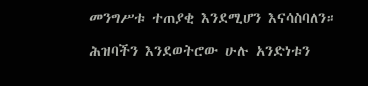መንግሥቱ ተጠያቂ እንደሚሆን እናሳስባለን።

ሕዝባችን እንደወትሮው ሁሉ አንድነቱን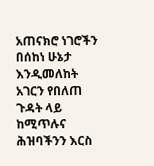አጠናክሮ ነገሮችን በሰከነ ሁኔታ እንዲመለከት አገርን የበለጠ ጉዳት ላይ ከሚጥሉና ሕዝባችንን እርስ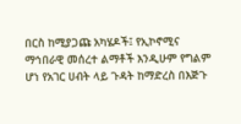በርስ ከሚያጋጩ አካሄዶች፤ የኢኮኖሚና ማኅበራዊ መሰረተ ልማቶች እንዲሁም የግልም ሆነ የአገር ሀብት ላይ ጉዳት ከማድረስ በእጅጉ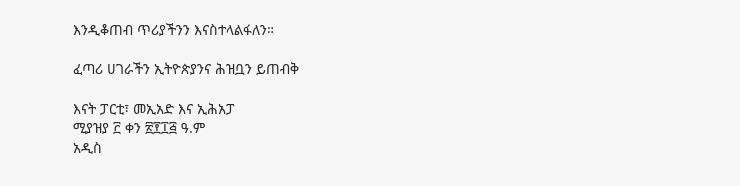እንዲቆጠብ ጥሪያችንን እናስተላልፋለን።

ፈጣሪ ሀገራችን ኢትዮጵያንና ሕዝቧን ይጠብቅ

እናት ፓርቲ፣ መኢአድ እና ኢሕአፓ
ሚያዝያ ፫ ቀን ፳፻፲፭ ዓ.ም
አዲስ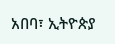አበባ፣ ኢትዮጵያ